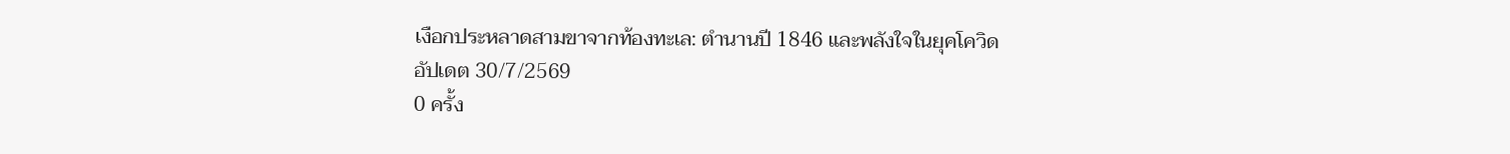เงือกประหลาดสามขาจากท้องทะเล: ตำนานปี 1846 และพลังใจในยุคโควิด
อัปเดต 30/7/2569
0 ครั้ง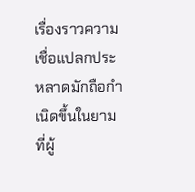เรื่องราวความเชื่อแปลกประหลาดมักถือกำเนิดขึ้นในยามที่ผู้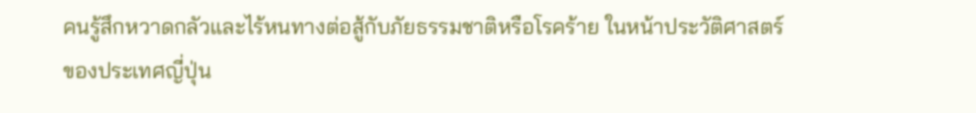คนรู้สึกหวาดกลัวและไร้หนทางต่อสู้กับภัยธรรมชาติหรือโรคร้าย ในหน้าประวัติศาสตร์ของประเทศญี่ปุ่น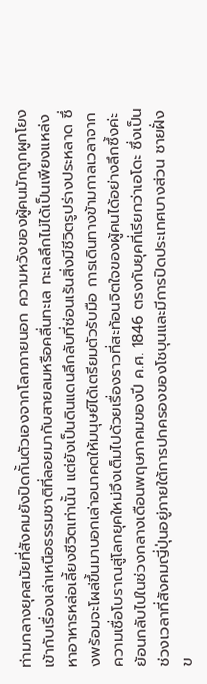ท่ามกลางยุคสมัยที่สังคมยังปิดกั้นตัวเองจากโลกภายนอก ความหวังของผู้คนมักถูกผูกโยงเข้ากับเรื่องเล่าเหนือธรรมชาติที่ลอยมากับสายลมหรือคลื่นทะเล ทะเลลึกไม่ได้เป็นเพียงแหล่งหาอาหารหล่อเลี้ยงชีวิตเท่านั้น แต่ยังเป็นดินแดนลึกลับที่ซ่อนเร้นสิ่งมีชีวิตรูปร่างประหลาด ซึ่งพร้อมจะโผล่ขึ้นมาบอกเล่าอนาคตให้มนุษย์ได้เตรียมตัวรับมือ การเดินทางข้ามกาลเวลาจากความเชื่อโบราณสู่โลกยุคใหม่จึงเต็มไปด้วยเรื่องราวที่สะท้อนจิตใจของผู้คนได้อย่างลึกซึ้งค่ะ
ย้อนกลับไปในช่วงกลางเดือนพฤษภาคมของปี ค.ศ. 1846 ตรงกับยุคที่เรียกว่าเอโดะ ซึ่งเป็นช่วงเวลาที่สังคมญี่ปุ่นอยู่ภายใต้การปกครองของโชบุนและมีการปิดประเทศบางส่วน ชายฝั่งข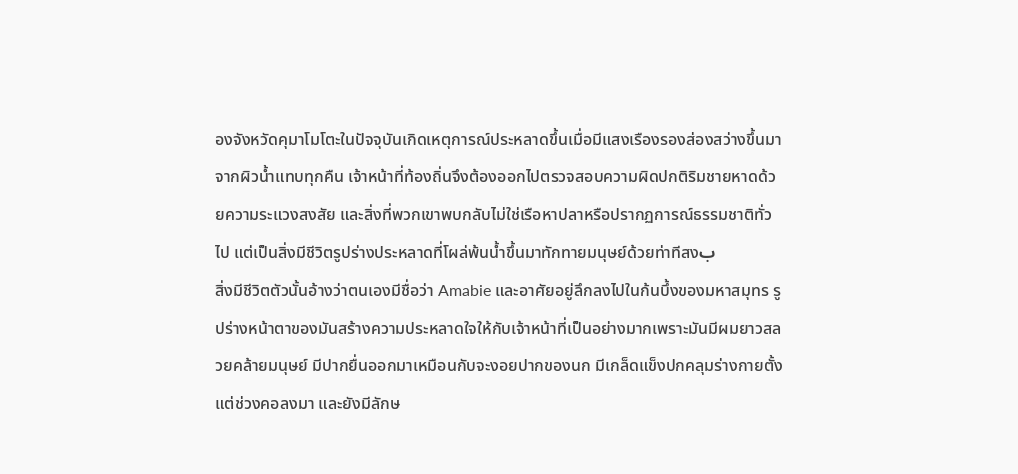องจังหวัดคุมาโมโตะในปัจจุบันเกิดเหตุการณ์ประหลาดขึ้นเมื่อมีแสงเรืองรองส่องสว่างขึ้นมาจากผิวน้ำแทบทุกคืน เจ้าหน้าที่ท้องถิ่นจึงต้องออกไปตรวจสอบความผิดปกติริมชายหาดด้วยความระแวงสงสัย และสิ่งที่พวกเขาพบกลับไม่ใช่เรือหาปลาหรือปรากฏการณ์ธรรมชาติทั่วไป แต่เป็นสิ่งมีชีวิตรูปร่างประหลาดที่โผล่พ้นน้ำขึ้นมาทักทายมนุษย์ด้วยท่าทีสงب
สิ่งมีชีวิตตัวนั้นอ้างว่าตนเองมีชื่อว่า Amabie และอาศัยอยู่ลึกลงไปในก้นบึ้งของมหาสมุทร รูปร่างหน้าตาของมันสร้างความประหลาดใจให้กับเจ้าหน้าที่เป็นอย่างมากเพราะมันมีผมยาวสลวยคล้ายมนุษย์ มีปากยื่นออกมาเหมือนกับจะงอยปากของนก มีเกล็ดแข็งปกคลุมร่างกายตั้งแต่ช่วงคอลงมา และยังมีลักษ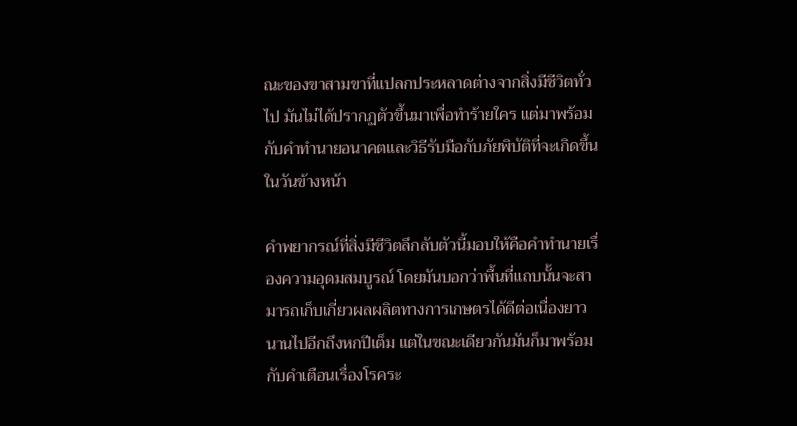ณะของขาสามขาที่แปลกประหลาดต่างจากสิ่งมีชีวิตทั่วไป มันไม่ได้ปรากฏตัวขึ้นมาเพื่อทำร้ายใคร แต่มาพร้อมกับคำทำนายอนาคตและวิธีรับมือกับภัยพิบัติที่จะเกิดขึ้นในวันข้างหน้า

คำพยากรณ์ที่สิ่งมีชีวิตลึกลับตัวนี้มอบให้คือคำทำนายเรื่องความอุดมสมบูรณ์ โดยมันบอกว่าพื้นที่แถบนั้นจะสามารถเก็บเกี่ยวผลผลิตทางการเกษตรได้ดีต่อเนื่องยาวนานไปอีกถึงหกปีเต็ม แต่ในขณะเดียวกันมันก็มาพร้อมกับคำเตือนเรื่องโรคระ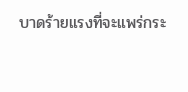บาดร้ายแรงที่จะแพร่กระ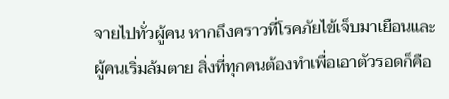จายไปทั่วผู้คน หากถึงคราวที่โรคภัยไข้เจ็บมาเยือนและผู้คนเริ่มล้มตาย สิ่งที่ทุกคนต้องทำเพื่อเอาตัวรอดก็คือ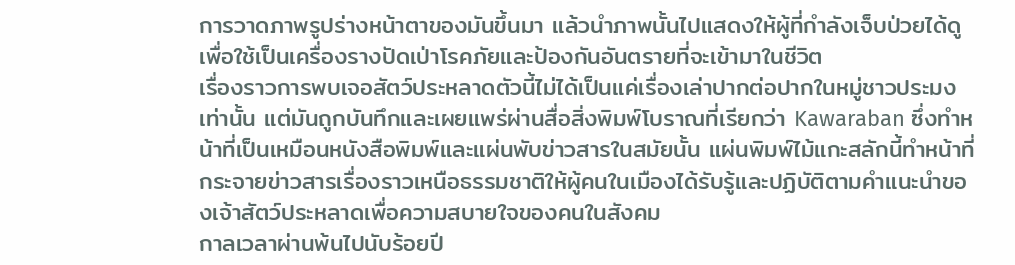การวาดภาพรูปร่างหน้าตาของมันขึ้นมา แล้วนำภาพนั้นไปแสดงให้ผู้ที่กำลังเจ็บป่วยได้ดู เพื่อใช้เป็นเครื่องรางปัดเป่าโรคภัยและป้องกันอันตรายที่จะเข้ามาในชีวิต
เรื่องราวการพบเจอสัตว์ประหลาดตัวนี้ไม่ได้เป็นแค่เรื่องเล่าปากต่อปากในหมู่ชาวประมงเท่านั้น แต่มันถูกบันทึกและเผยแพร่ผ่านสื่อสิ่งพิมพ์โบราณที่เรียกว่า Kawaraban ซึ่งทำหน้าที่เป็นเหมือนหนังสือพิมพ์และแผ่นพับข่าวสารในสมัยนั้น แผ่นพิมพ์ไม้แกะสลักนี้ทำหน้าที่กระจายข่าวสารเรื่องราวเหนือธรรมชาติให้ผู้คนในเมืองได้รับรู้และปฏิบัติตามคำแนะนำของเจ้าสัตว์ประหลาดเพื่อความสบายใจของคนในสังคม
กาลเวลาผ่านพ้นไปนับร้อยปี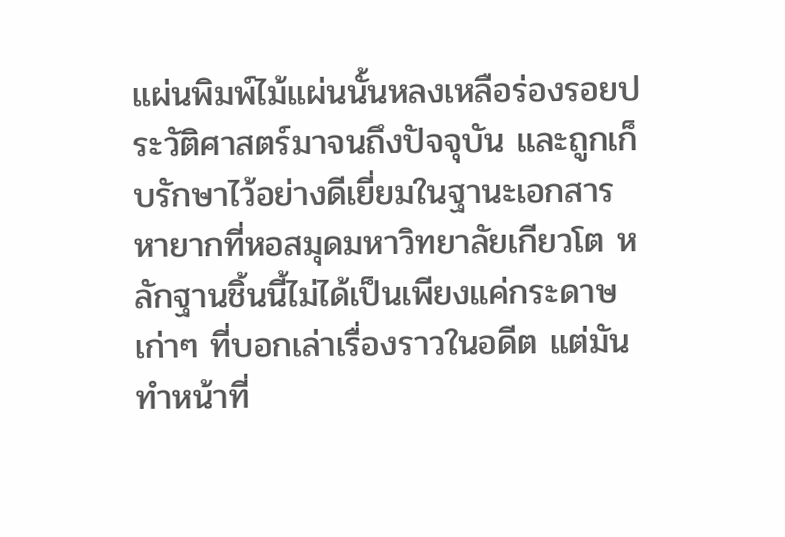แผ่นพิมพ์ไม้แผ่นนั้นหลงเหลือร่องรอยประวัติศาสตร์มาจนถึงปัจจุบัน และถูกเก็บรักษาไว้อย่างดีเยี่ยมในฐานะเอกสารหายากที่หอสมุดมหาวิทยาลัยเกียวโต หลักฐานชิ้นนี้ไม่ได้เป็นเพียงแค่กระดาษเก่าๆ ที่บอกเล่าเรื่องราวในอดีต แต่มันทำหน้าที่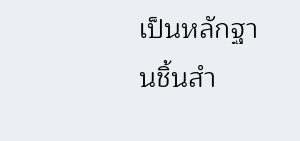เป็นหลักฐานชิ้นสำ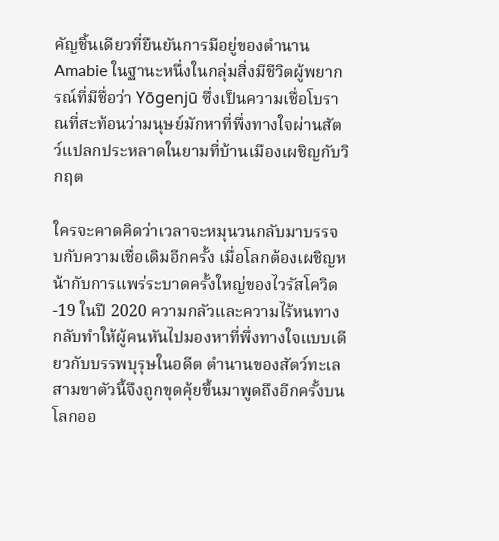คัญชิ้นเดียวที่ยืนยันการมีอยู่ของตำนาน Amabie ในฐานะหนึ่งในกลุ่มสิ่งมีชีวิตผู้พยากรณ์ที่มีชื่อว่า Yōgenjū ซึ่งเป็นความเชื่อโบราณที่สะท้อนว่ามนุษย์มักหาที่พึ่งทางใจผ่านสัตว์แปลกประหลาดในยามที่บ้านเมืองเผชิญกับวิกฤต

ใครจะคาดคิดว่าเวลาจะหมุนวนกลับมาบรรจบกับความเชื่อเดิมอีกครั้ง เมื่อโลกต้องเผชิญหน้ากับการแพร่ระบาดครั้งใหญ่ของไวรัสโควิด-19 ในปี 2020 ความกลัวและความไร้หนทางกลับทำให้ผู้คนหันไปมองหาที่พึ่งทางใจแบบเดียวกับบรรพบุรุษในอดีต ตำนานของสัตว์ทะเลสามขาตัวนี้จึงถูกขุดคุ้ยขึ้นมาพูดถึงอีกครั้งบนโลกออ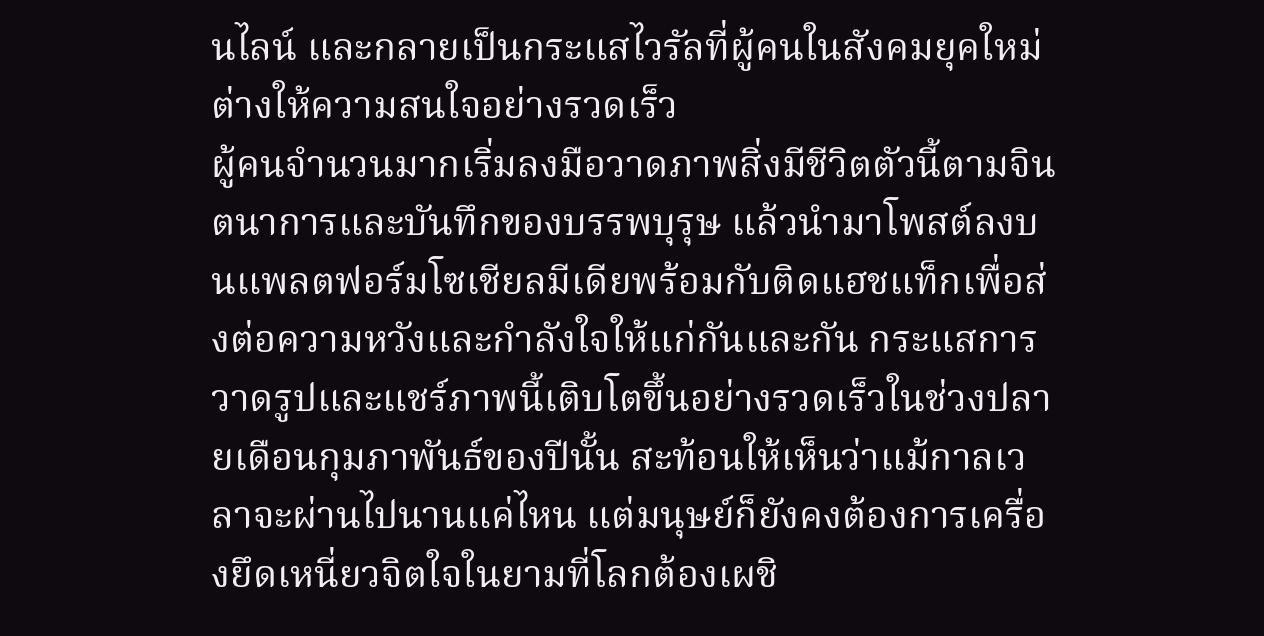นไลน์ และกลายเป็นกระแสไวรัลที่ผู้คนในสังคมยุคใหม่ต่างให้ความสนใจอย่างรวดเร็ว
ผู้คนจำนวนมากเริ่มลงมือวาดภาพสิ่งมีชีวิตตัวนี้ตามจินตนาการและบันทึกของบรรพบุรุษ แล้วนำมาโพสต์ลงบนแพลตฟอร์มโซเชียลมีเดียพร้อมกับติดแฮชแท็กเพื่อส่งต่อความหวังและกำลังใจให้แก่กันและกัน กระแสการวาดรูปและแชร์ภาพนี้เติบโตขึ้นอย่างรวดเร็วในช่วงปลายเดือนกุมภาพันธ์ของปีนั้น สะท้อนให้เห็นว่าแม้กาลเวลาจะผ่านไปนานแค่ไหน แต่มนุษย์ก็ยังคงต้องการเครื่องยึดเหนี่ยวจิตใจในยามที่โลกต้องเผชิ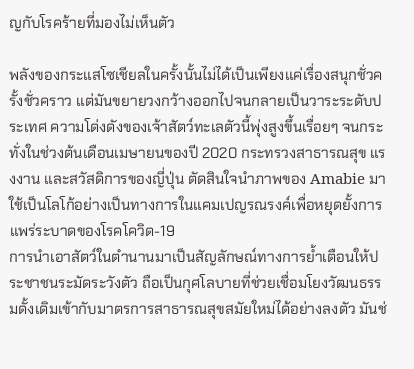ญกับโรคร้ายที่มองไม่เห็นตัว

พลังของกระแสโซเชียลในครั้งนั้นไม่ได้เป็นเพียงแค่เรื่องสนุกชั่วครั้งชั่วคราว แต่มันขยายวงกว้างออกไปจนกลายเป็นวาระระดับประเทศ ความโด่งดังของเจ้าสัตว์ทะเลตัวนี้พุ่งสูงขึ้นเรื่อยๆ จนกระทั่งในช่วงต้นเดือนเมษายนของปี 2020 กระทรวงสาธารณสุข แรงงาน และสวัสดิการของญี่ปุ่น ตัดสินใจนำภาพของ Amabie มาใช้เป็นโลโก้อย่างเป็นทางการในแคมเปญรณรงค์เพื่อหยุดยั้งการแพร่ระบาดของโรคโควิด-19
การนำเอาสัตว์ในตำนานมาเป็นสัญลักษณ์ทางการย้ำเตือนให้ประชาชนระมัดระวังตัว ถือเป็นกุศโลบายที่ช่วยเชื่อมโยงวัฒนธรรมดั้งเดิมเข้ากับมาตรการสาธารณสุขสมัยใหม่ได้อย่างลงตัว มันช่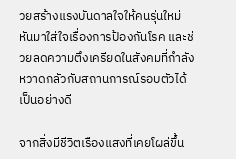วยสร้างแรงบันดาลใจให้คนรุ่นใหม่หันมาใส่ใจเรื่องการป้องกันโรค และช่วยลดความตึงเครียดในสังคมที่กำลังหวาดกลัวกับสถานการณ์รอบตัวได้เป็นอย่างดี

จากสิ่งมีชีวิตเรืองแสงที่เคยโผล่ขึ้น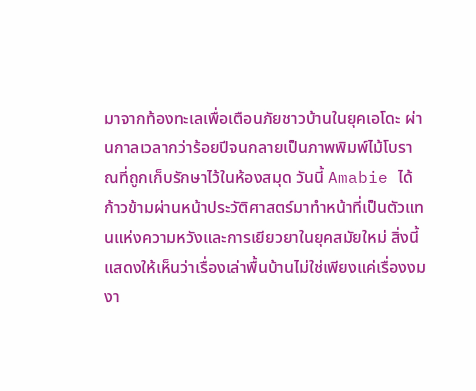มาจากท้องทะเลเพื่อเตือนภัยชาวบ้านในยุคเอโดะ ผ่านกาลเวลากว่าร้อยปีจนกลายเป็นภาพพิมพ์ไม้โบราณที่ถูกเก็บรักษาไว้ในห้องสมุด วันนี้ Amabie ได้ก้าวข้ามผ่านหน้าประวัติศาสตร์มาทำหน้าที่เป็นตัวแทนแห่งความหวังและการเยียวยาในยุคสมัยใหม่ สิ่งนี้แสดงให้เห็นว่าเรื่องเล่าพื้นบ้านไม่ใช่เพียงแค่เรื่องงมงา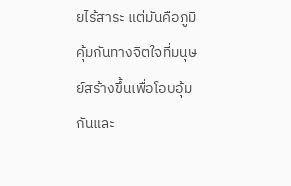ยไร้สาระ แต่มันคือภูมิคุ้มกันทางจิตใจที่มนุษย์สร้างขึ้นเพื่อโอบอุ้มกันและ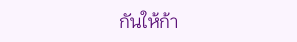กันให้ก้า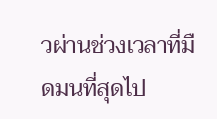วผ่านช่วงเวลาที่มืดมนที่สุดไป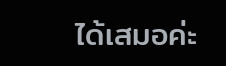ได้เสมอค่ะ